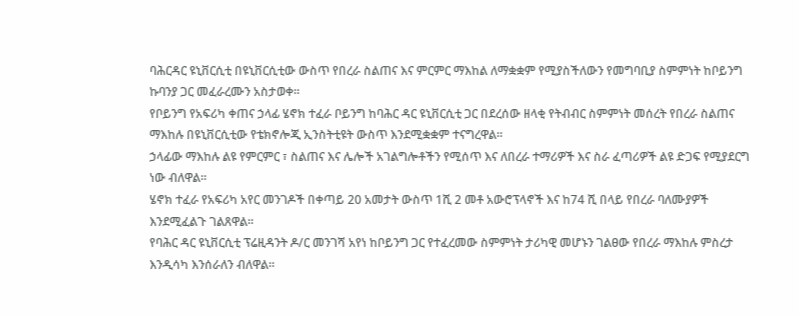ባሕርዳር ዩኒቨርሲቲ በዩኒቨርሲቲው ውስጥ የበረራ ስልጠና እና ምርምር ማእከል ለማቋቋም የሚያስችለውን የመግባቢያ ስምምነት ከቦይንግ ኩባንያ ጋር መፈራረሙን አስታወቀ።
የቦይንግ የአፍሪካ ቀጠና ኃላፊ ሄኖክ ተፈራ ቦይንግ ከባሕር ዳር ዩኒቨርሲቲ ጋር በደረሰው ዘላቂ የትብብር ስምምነት መሰረት የበረራ ስልጠና ማእከሉ በዩኒቨርሲቲው የቴክኖሎጂ ኢንስትቲዩት ውስጥ እንደሚቋቋም ተናግረዋል።
ኃላፊው ማእከሉ ልዩ የምርምር ፣ ስልጠና እና ሌሎች አገልግሎቶችን የሚሰጥ እና ለበረራ ተማሪዎች እና ስራ ፈጣሪዎች ልዩ ድጋፍ የሚያደርግ ነው ብለዋል።
ሄኖክ ተፈራ የአፍሪካ አየር መንገዶች በቀጣይ 20 አመታት ውስጥ 1ሺ 2 መቶ አውሮፕላኖች እና ከ74 ሺ በላይ የበረራ ባለሙያዎች እንደሚፈልጉ ገልጸዋል።
የባሕር ዳር ዩኒቨርሲቲ ፕሬዚዳንት ዶ/ር መንገሻ አየነ ከቦይንግ ጋር የተፈረመው ስምምነት ታሪካዊ መሆኑን ገልፀው የበረራ ማእከሉ ምስረታ እንዲሳካ እንሰራለን ብለዋል።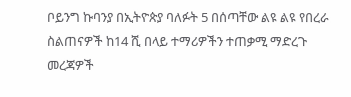ቦይንግ ኩባንያ በኢትዮጵያ ባለፉት 5 በሰጣቸው ልዩ ልዩ የበረራ ስልጠናዎች ከ14 ሺ በላይ ተማሪዎችን ተጠቃሚ ማድረጉ መረጃዎች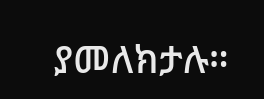ያመለክታሉ።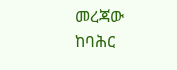መረጃው ከባሕር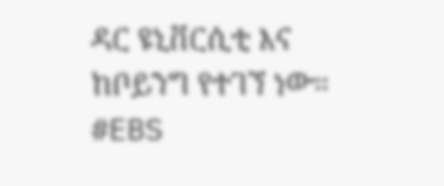ዳር ዩኒቨርሲቲ እና ከቦይንግ የተገኘ ነው።
#EBS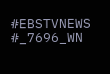#EBSTVNEWS
#_7696_WN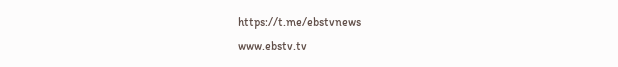https://t.me/ebstvnews
www.ebstv.tv